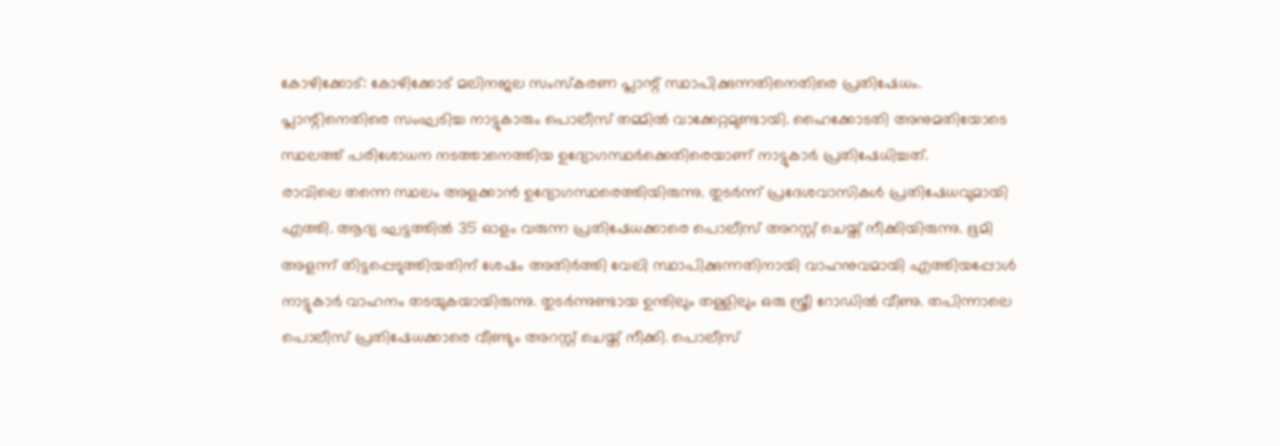കോഴിക്കോട്: കോഴിക്കോട് മലിനജല സംസ്കരണ പ്ലാന്റ് സ്ഥാപിക്കുന്നതിനെതിരെ പ്രതിഷേധം. പ്ലാന്റിനെതിരെ സംഘടിച്ച നാട്ടുകാരും പൊലീസ് തമ്മിൽ വാക്കേറ്റമുണ്ടായി. ഹൈക്കോടതി അനുമതിയോടെ സ്ഥലത്ത് പരിശോധന നടത്താനെത്തിയ ഉദ്യോഗസ്ഥർക്കെതിരെയാണ് നാട്ടുകാർ പ്രതിഷേധിച്ചത്.
രാവിലെ തന്നെ സ്ഥലം അളക്കാൻ ഉദ്യോഗസ്ഥരെത്തിയിരുന്നു. തുടർന്ന് പ്രദേശവാസികൾ പ്രതിഷേധവുമായി എത്തി. ആദ്യ ഘട്ടത്തിൽ 35 ഓളം വരുന്ന പ്രതിഷേധക്കാരെ പൊലീസ് അറസ്റ്റ് ചെയ്ത് നീക്കിയിരുന്നു. ഭൂമി അളന്ന് തിട്ടപ്പെടുത്തിയതിന് ശേഷം അതിർത്തി വേലി സ്ഥാപിക്കുന്നതിനായി വാഹനുവമായി എത്തിയപ്പോൾ നാട്ടുകാർ വാഹനം തടയുകയായിരുന്നു. തുടർന്നുണ്ടായ ഉന്തിലും തള്ളിലും ഒരു സ്ത്രീ റോഡിൽ വീണു. തപിന്നാലെ പൊലീസ് പ്രതിഷേധക്കാരെ വീണ്ടും അറസ്റ്റ് ചെയ്ത് നീക്കി. പൊലീസ്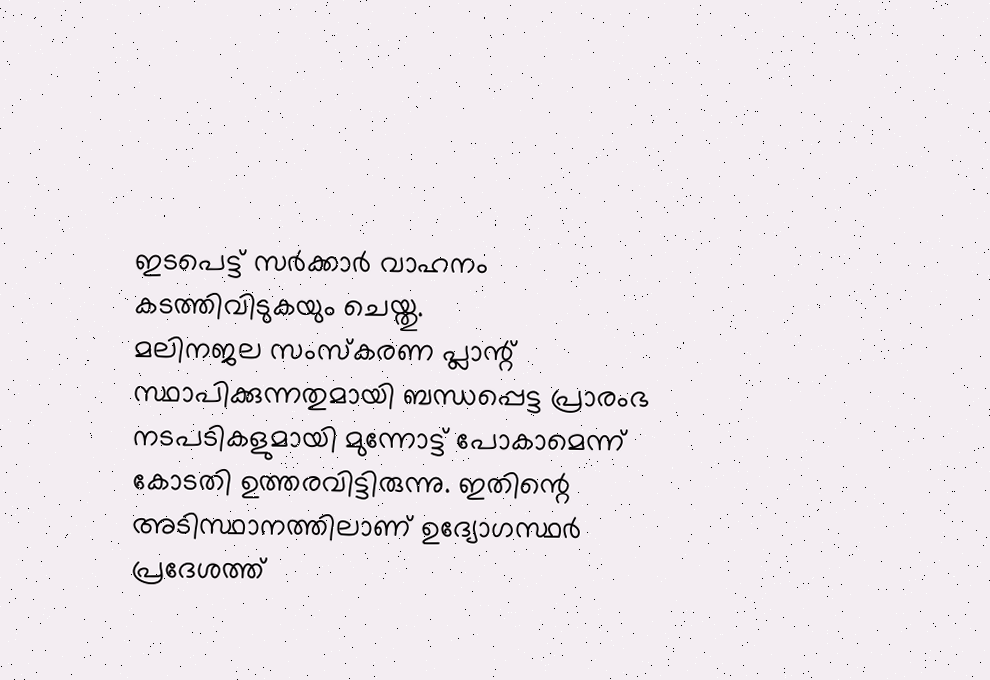ഇടപെട്ട് സർക്കാർ വാഹനം കടത്തിവിടുകയും ചെയ്തു.
മലിനജല സംസ്കരണ പ്ലാന്റ് സ്ഥാപിക്കുന്നതുമായി ബന്ധപ്പെട്ട പ്രാരംഭ നടപടികളുമായി മുന്നോട്ട് പോകാമെന്ന് കോടതി ഉത്തരവിട്ടിരുന്നു. ഇതിന്റെ അടിസ്ഥാനത്തിലാണ് ഉദ്യോഗസ്ഥർ പ്രദേശത്ത്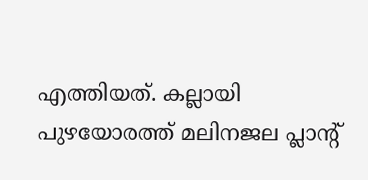എത്തിയത്. കല്ലായി പുഴയോരത്ത് മലിനജല പ്ലാന്റ്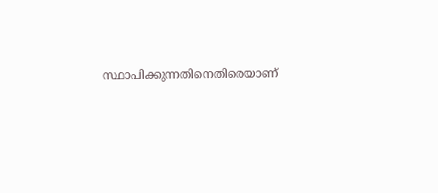സ്ഥാപിക്കുന്നതിനെതിരെയാണ്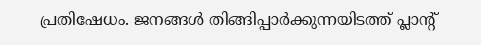പ്രതിഷേധം. ജനങ്ങൾ തിങ്ങിപ്പാർക്കുന്നയിടത്ത് പ്ലാന്റ്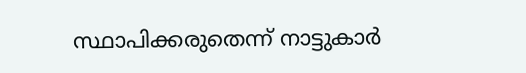സ്ഥാപിക്കരുതെന്ന് നാട്ടുകാർ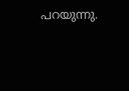പറയുന്നു.